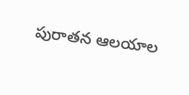పురాతన ఆలయాల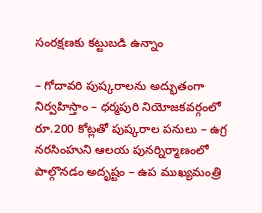సంరక్షణకు కట్టుబడి ఉన్నాం

– గోదావరి పుష్కరాలను అద్భుతంగా నిర్వహిస్తాం – ధర్మపురి నియోజకవర్గంలో రూ.200 కోట్లతో పుష్కరాల పనులు – ఉగ్ర నరసింహుని ఆలయ పునర్నిర్మాణంలో పాల్గొనడం అదృష్టం – ఉప ముఖ్యమంత్రి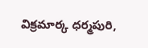విక్రమార్క ధర్మపురి,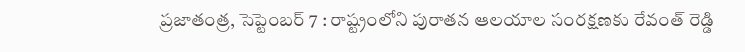ప్రజాతంత్ర, సెప్టెంబర్ 7 : రాష్ట్రంలోని పురాతన ఆలయాల సంరక్షణకు రేవంత్ రెడ్డి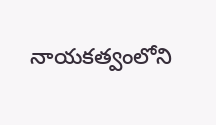నాయకత్వంలోని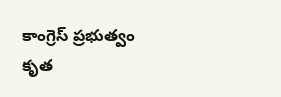కాంగ్రెస్ ప్రభుత్వం కృత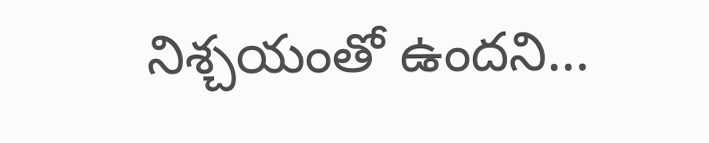నిశ్చయంతో ఉందని…